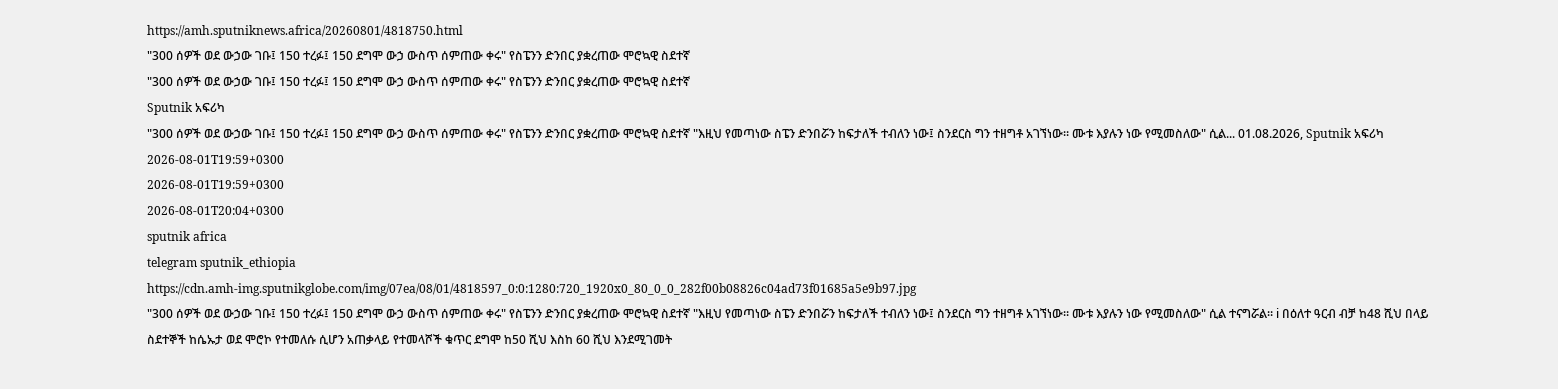https://amh.sputniknews.africa/20260801/4818750.html
"300 ሰዎች ወደ ውኃው ገቡ፤ 150 ተረፉ፤ 150 ደግሞ ውኃ ውስጥ ሰምጠው ቀሩ" የስፔንን ድንበር ያቋረጠው ሞሮኳዊ ስደተኛ
"300 ሰዎች ወደ ውኃው ገቡ፤ 150 ተረፉ፤ 150 ደግሞ ውኃ ውስጥ ሰምጠው ቀሩ" የስፔንን ድንበር ያቋረጠው ሞሮኳዊ ስደተኛ
Sputnik አፍሪካ
"300 ሰዎች ወደ ውኃው ገቡ፤ 150 ተረፉ፤ 150 ደግሞ ውኃ ውስጥ ሰምጠው ቀሩ" የስፔንን ድንበር ያቋረጠው ሞሮኳዊ ስደተኛ "እዚህ የመጣነው ስፔን ድንበሯን ከፍታለች ተብለን ነው፤ ስንደርስ ግን ተዘግቶ አገኘነው። ሙቱ እያሉን ነው የሚመስለው" ሲል... 01.08.2026, Sputnik አፍሪካ
2026-08-01T19:59+0300
2026-08-01T19:59+0300
2026-08-01T20:04+0300
sputnik africa
telegram sputnik_ethiopia
https://cdn.amh-img.sputnikglobe.com/img/07ea/08/01/4818597_0:0:1280:720_1920x0_80_0_0_282f00b08826c04ad73f01685a5e9b97.jpg
"300 ሰዎች ወደ ውኃው ገቡ፤ 150 ተረፉ፤ 150 ደግሞ ውኃ ውስጥ ሰምጠው ቀሩ" የስፔንን ድንበር ያቋረጠው ሞሮኳዊ ስደተኛ "እዚህ የመጣነው ስፔን ድንበሯን ከፍታለች ተብለን ነው፤ ስንደርስ ግን ተዘግቶ አገኘነው። ሙቱ እያሉን ነው የሚመስለው" ሲል ተናግሯል። ℹ በዕለተ ዓርብ ብቻ ከ48 ሺህ በላይ ስደተኞች ከሴኡታ ወደ ሞሮኮ የተመለሱ ሲሆን አጠቃላይ የተመላሾች ቁጥር ደግሞ ከ50 ሺህ እስከ 60 ሺህ እንደሚገመት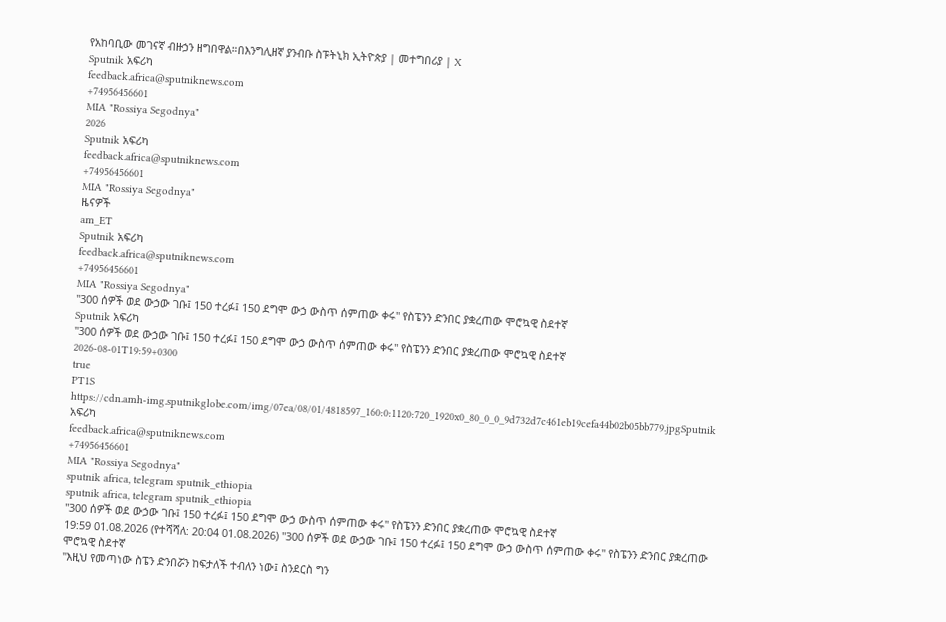የአከባቢው መገናኛ ብዙኃን ዘግበዋል።በእንግሊዘኛ ያንብቡ ስፑትኒክ ኢትዮጵያ | መተግበሪያ | X
Sputnik አፍሪካ
feedback.africa@sputniknews.com
+74956456601
MIA "Rossiya Segodnya"
2026
Sputnik አፍሪካ
feedback.africa@sputniknews.com
+74956456601
MIA "Rossiya Segodnya"
ዜናዎች
am_ET
Sputnik አፍሪካ
feedback.africa@sputniknews.com
+74956456601
MIA "Rossiya Segodnya"
"300 ሰዎች ወደ ውኃው ገቡ፤ 150 ተረፉ፤ 150 ደግሞ ውኃ ውስጥ ሰምጠው ቀሩ" የስፔንን ድንበር ያቋረጠው ሞሮኳዊ ስደተኛ
Sputnik አፍሪካ
"300 ሰዎች ወደ ውኃው ገቡ፤ 150 ተረፉ፤ 150 ደግሞ ውኃ ውስጥ ሰምጠው ቀሩ" የስፔንን ድንበር ያቋረጠው ሞሮኳዊ ስደተኛ
2026-08-01T19:59+0300
true
PT1S
https://cdn.amh-img.sputnikglobe.com/img/07ea/08/01/4818597_160:0:1120:720_1920x0_80_0_0_9d732d7c461eb19cefa44b02b05bb779.jpgSputnik አፍሪካ
feedback.africa@sputniknews.com
+74956456601
MIA "Rossiya Segodnya"
sputnik africa, telegram sputnik_ethiopia
sputnik africa, telegram sputnik_ethiopia
"300 ሰዎች ወደ ውኃው ገቡ፤ 150 ተረፉ፤ 150 ደግሞ ውኃ ውስጥ ሰምጠው ቀሩ" የስፔንን ድንበር ያቋረጠው ሞሮኳዊ ስደተኛ
19:59 01.08.2026 (የተሻሻለ: 20:04 01.08.2026) "300 ሰዎች ወደ ውኃው ገቡ፤ 150 ተረፉ፤ 150 ደግሞ ውኃ ውስጥ ሰምጠው ቀሩ" የስፔንን ድንበር ያቋረጠው ሞሮኳዊ ስደተኛ
"እዚህ የመጣነው ስፔን ድንበሯን ከፍታለች ተብለን ነው፤ ስንደርስ ግን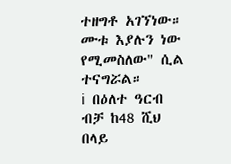ተዘግቶ አገኘነው። ሙቱ እያሉን ነው የሚመስለው" ሲል ተናግሯል።
ℹ በዕለተ ዓርብ ብቻ ከ48 ሺህ በላይ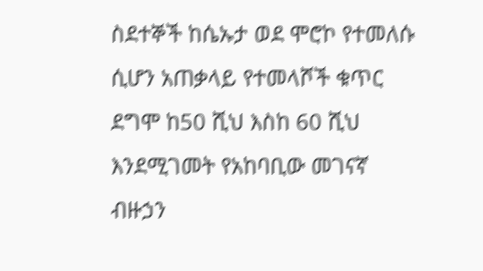ስደተኞች ከሴኡታ ወደ ሞሮኮ የተመለሱ ሲሆን አጠቃላይ የተመላሾች ቁጥር ደግሞ ከ50 ሺህ እስከ 60 ሺህ እንደሚገመት የአከባቢው መገናኛ ብዙኃን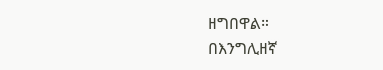ዘግበዋል።
በእንግሊዘኛ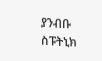ያንብቡ
ስፑትኒክ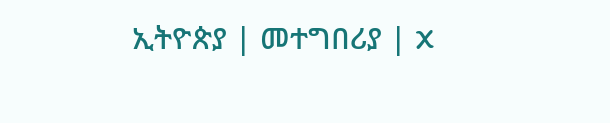ኢትዮጵያ | መተግበሪያ | X